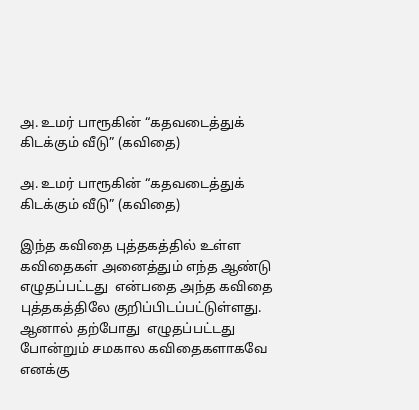அ. உமர் பாரூகின் “கதவடைத்துக் கிடக்கும் வீடு” (கவிதை)

அ. உமர் பாரூகின் “கதவடைத்துக் கிடக்கும் வீடு” (கவிதை)

இந்த கவிதை புத்தகத்தில் உள்ள கவிதைகள் அனைத்தும் எந்த ஆண்டு எழுதப்பட்டது  என்பதை அந்த கவிதை புத்தகத்திலே குறிப்பிடப்பட்டுள்ளது. ஆனால் தற்போது  எழுதப்பட்டது  போன்றும் சமகால கவிதைகளாகவே  எனக்கு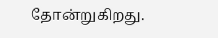தோன்றுகிறது.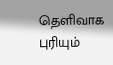தெளிவாக புரியும்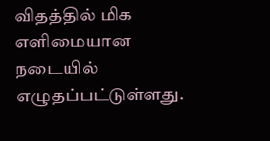விதத்தில் மிக எளிமையான நடையில் எழுதப்பட்டுள்ளது.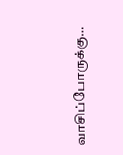வாசிப்போருக்கு…